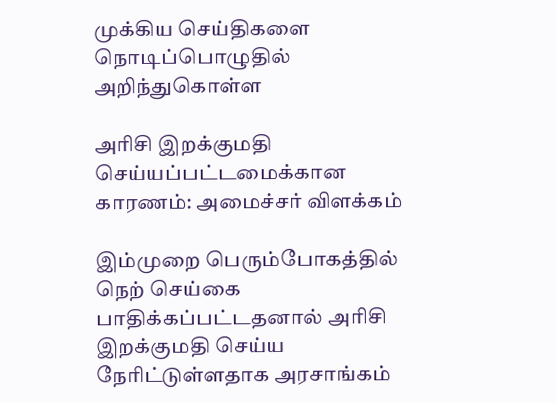முக்கிய செய்திகளை நொடிப்பொழுதில் அறிந்துகொள்ள

அரிசி இறக்குமதி செய்யப்பட்டமைக்கான காரணம்: அமைச்சர் விளக்கம்

இம்முறை பெரும்போகத்தில் நெற் செய்கை பாதிக்கப்பட்டதனால் அரிசி இறக்குமதி செய்ய நேரிட்டுள்ளதாக அரசாங்கம்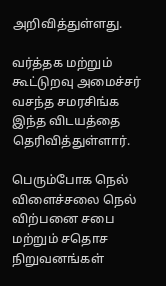அறிவித்துள்ளது.

வர்த்தக மற்றும் கூட்டுறவு அமைச்சர் வசந்த சமரசிங்க இந்த விடயத்தை தெரிவித்துள்ளார்.

பெரும்போக நெல் விளைச்சலை நெல் விற்பனை சபை மற்றும் சதொச நிறுவனங்கள்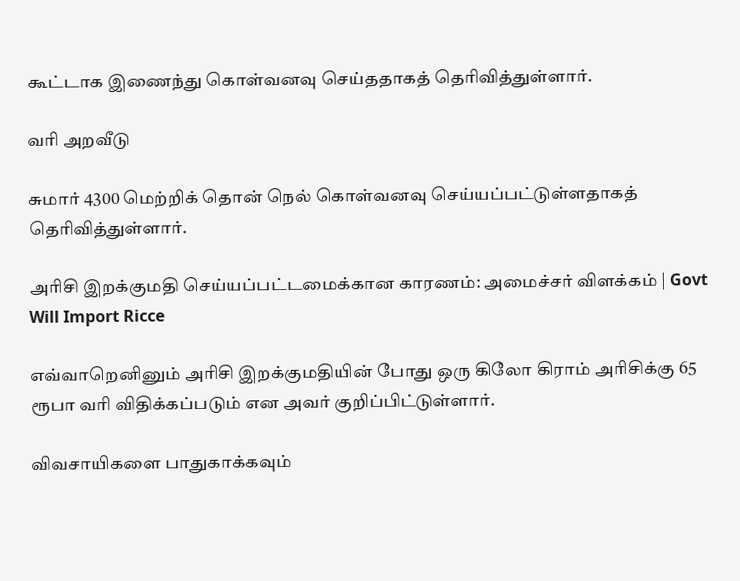கூட்டாக இணைந்து கொள்வனவு செய்ததாகத் தெரிவித்துள்ளார்.

வரி அறவீடு

சுமார் 4300 மெற்றிக் தொன் நெல் கொள்வனவு செய்யப்பட்டுள்ளதாகத் தெரிவித்துள்ளார்.

அரிசி இறக்குமதி செய்யப்பட்டமைக்கான காரணம்: அமைச்சர் விளக்கம் | Govt Will Import Ricce

எவ்வாறெனினும் அரிசி இறக்குமதியின் போது ஒரு கிலோ கிராம் அரிசிக்கு 65 ரூபா வரி விதிக்கப்படும் என அவர் குறிப்பிட்டுள்ளார்.

விவசாயிகளை பாதுகாக்கவும்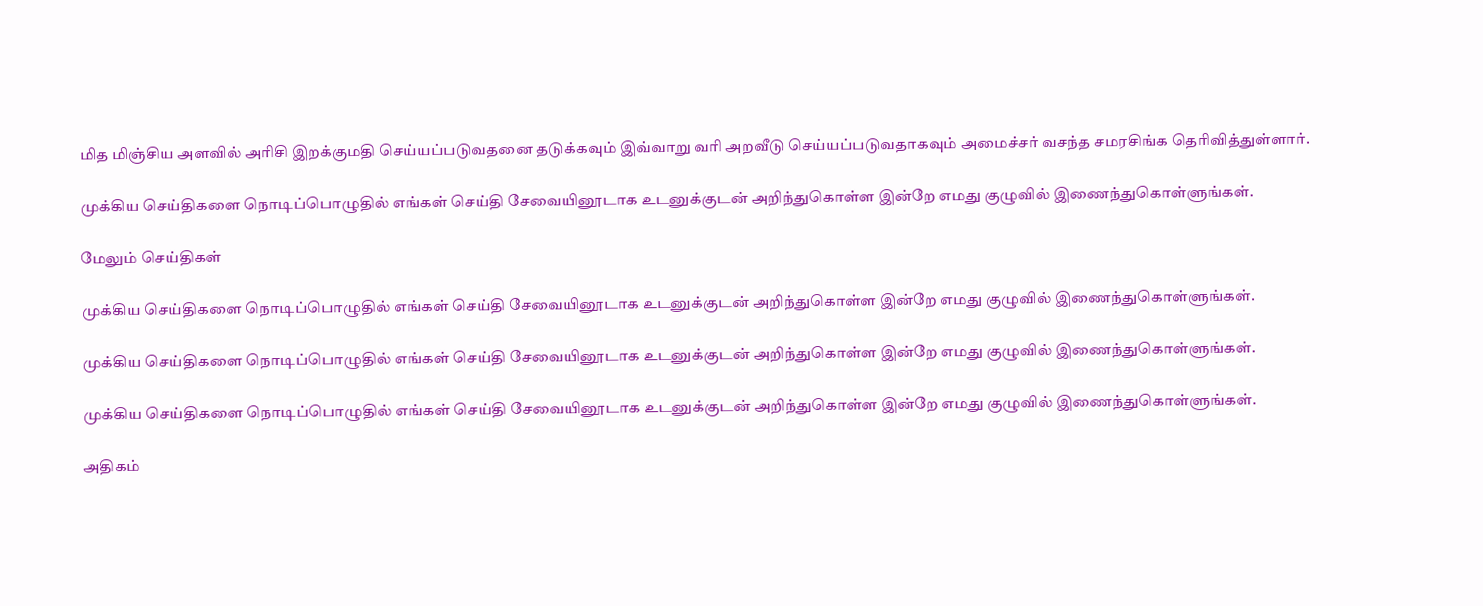மித மிஞ்சிய அளவில் அரிசி இறக்குமதி செய்யப்படுவதனை தடுக்கவும் இவ்வாறு வரி அறவீடு செய்யப்படுவதாகவும் அமைச்சர் வசந்த சமரசிங்க தெரிவித்துள்ளார்.

முக்கிய செய்திகளை நொடிப்பொழுதில் எங்கள் செய்தி சேவையினூடாக உடனுக்குடன் அறிந்துகொள்ள இன்றே எமது குழுவில் இணைந்துகொள்ளுங்கள்.

மேலும் செய்திகள்

முக்கிய செய்திகளை நொடிப்பொழுதில் எங்கள் செய்தி சேவையினூடாக உடனுக்குடன் அறிந்துகொள்ள இன்றே எமது குழுவில் இணைந்துகொள்ளுங்கள்.

முக்கிய செய்திகளை நொடிப்பொழுதில் எங்கள் செய்தி சேவையினூடாக உடனுக்குடன் அறிந்துகொள்ள இன்றே எமது குழுவில் இணைந்துகொள்ளுங்கள்.

முக்கிய செய்திகளை நொடிப்பொழுதில் எங்கள் செய்தி சேவையினூடாக உடனுக்குடன் அறிந்துகொள்ள இன்றே எமது குழுவில் இணைந்துகொள்ளுங்கள்.

அதிகம்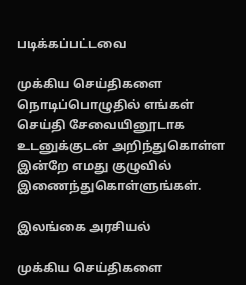படிக்கப்பட்டவை

முக்கிய செய்திகளை நொடிப்பொழுதில் எங்கள் செய்தி சேவையினூடாக உடனுக்குடன் அறிந்துகொள்ள இன்றே எமது குழுவில் இணைந்துகொள்ளுங்கள்.

இலங்கை அரசியல்

முக்கிய செய்திகளை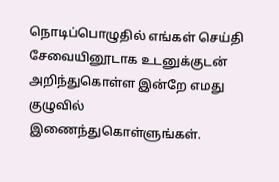நொடிப்பொழுதில் எங்கள் செய்தி சேவையினூடாக உடனுக்குடன் அறிந்துகொள்ள இன்றே எமது குழுவில் இணைந்துகொள்ளுங்கள்.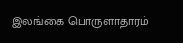இலங்கை பொருளாதாரம்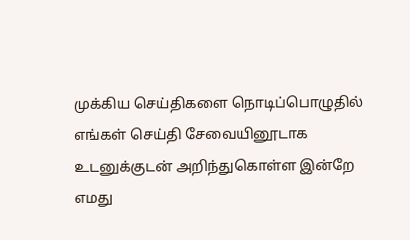முக்கிய செய்திகளை நொடிப்பொழுதில் எங்கள் செய்தி சேவையினூடாக உடனுக்குடன் அறிந்துகொள்ள இன்றே எமது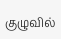குழுவில்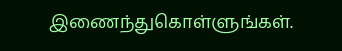இணைந்துகொள்ளுங்கள்.